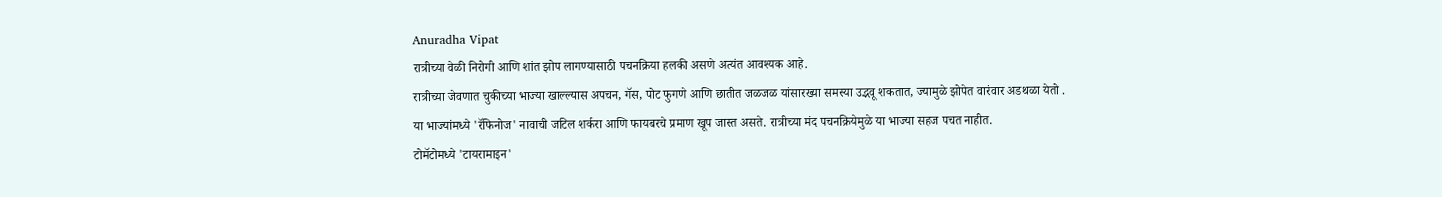Anuradha Vipat
रात्रीच्या वेळी निरोगी आणि शांत झोप लागण्यासाठी पचनक्रिया हलकी असणे अत्यंत आवश्यक आहे.
रात्रीच्या जेवणात चुकीच्या भाज्या खाल्ल्यास अपचन, गॅस, पोट फुगणे आणि छातीत जळजळ यांसारख्या समस्या उद्भवू शकतात, ज्यामुळे झोपेत वारंवार अडथळा येतो .
या भाज्यांमध्ये 'रॅफिनोज' नावाची जटिल शर्करा आणि फायबरचे प्रमाण खूप जास्त असते. रात्रीच्या मंद पचनक्रियेमुळे या भाज्या सहज पचत नाहीत.
टोमॅटोमध्ये 'टायरामाइन'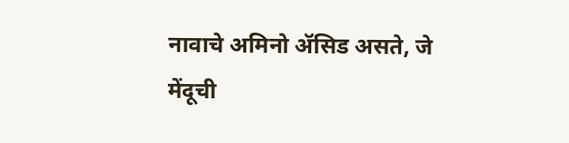नावाचे अमिनो ॲसिड असते, जे मेंदूची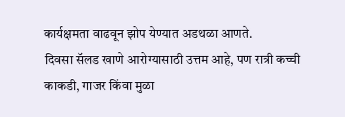कार्यक्षमता वाढवून झोप येण्यात अडथळा आणते.
दिवसा सॅलड खाणे आरोग्यासाठी उत्तम आहे, पण रात्री कच्ची काकडी, गाजर किंवा मुळा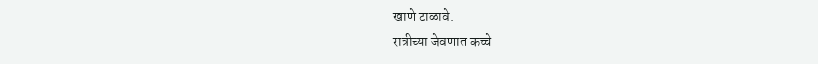खाणे टाळावे.
रात्रीच्या जेवणात कच्चे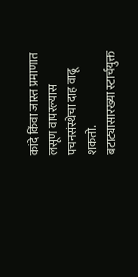कांदे किंवा जास्त प्रमाणात लसूण वापरल्यास पचनसंस्थेचा दाह वाढू शकतो.
बटाट्यासारख्या स्टार्चयुक्त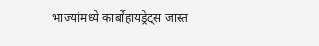भाज्यांमध्ये कार्बोहायड्रेट्स जास्त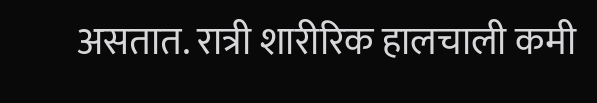असतात. रात्री शारीरिक हालचाली कमी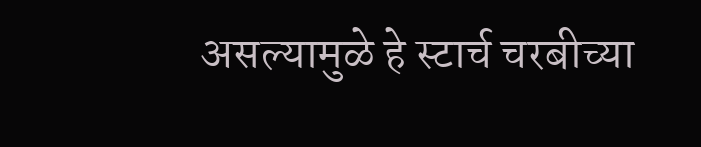असल्यामुळे हे स्टार्च चरबीच्या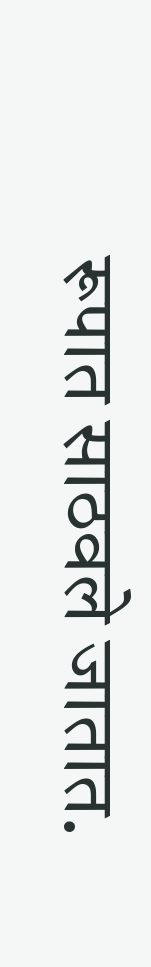रूपात साठवले जातात.